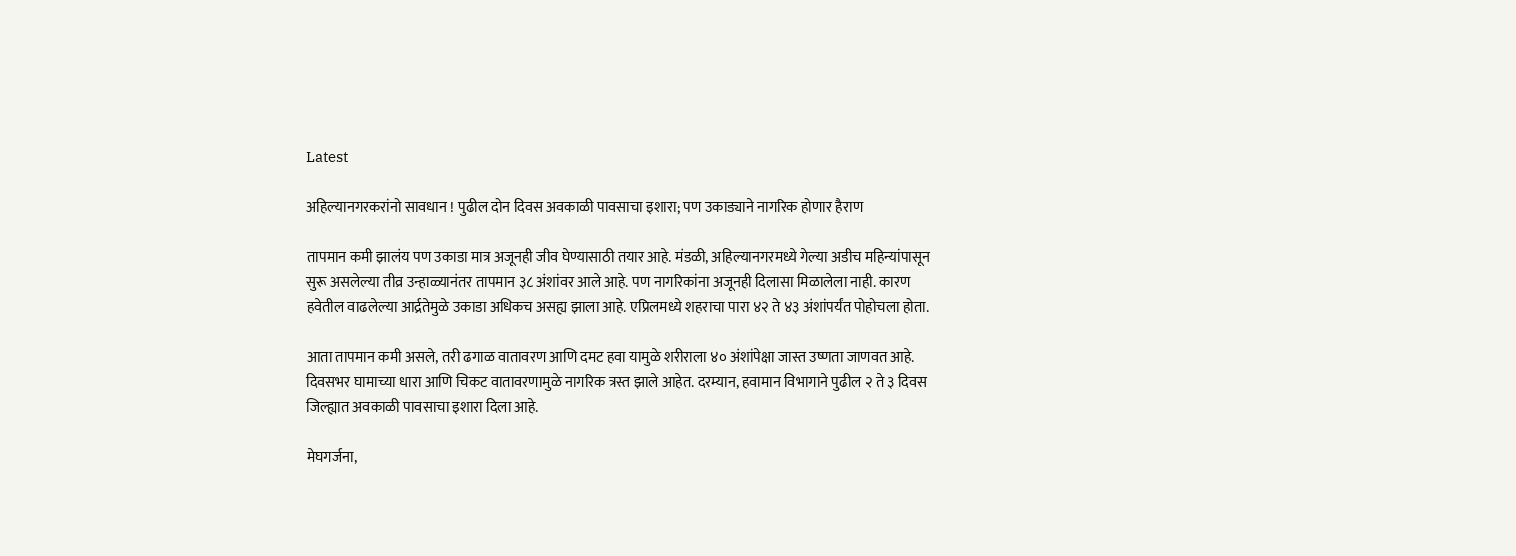Latest

अहिल्यानगरकरांनो सावधान ! पुढील दोन दिवस अवकाळी पावसाचा इशारा; पण उकाड्याने नागरिक होणार हैराण

तापमान कमी झालंय पण उकाडा मात्र अजूनही जीव घेण्यासाठी तयार आहे. मंडळी, अहिल्यानगरमध्ये गेल्या अडीच महिन्यांपासून सुरू असलेल्या तीव्र उन्हाळ्यानंतर तापमान ३८ अंशांवर आले आहे. पण नागरिकांना अजूनही दिलासा मिळालेला नाही. कारण हवेतील वाढलेल्या आर्द्रतेमुळे उकाडा अधिकच असह्य झाला आहे. एप्रिलमध्ये शहराचा पारा ४२ ते ४३ अंशांपर्यंत पोहोचला होता.

आता तापमान कमी असले, तरी ढगाळ वातावरण आणि दमट हवा यामुळे शरीराला ४० अंशांपेक्षा जास्त उष्णता जाणवत आहे. दिवसभर घामाच्या धारा आणि चिकट वातावरणामुळे नागरिक त्रस्त झाले आहेत. दरम्यान, हवामान विभागाने पुढील २ ते ३ दिवस जिल्ह्यात अवकाळी पावसाचा इशारा दिला आहे.

मेघगर्जना,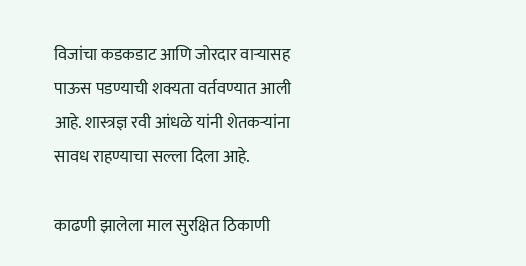विजांचा कडकडाट आणि जोरदार वाऱ्यासह पाऊस पडण्याची शक्यता वर्तवण्यात आली आहे. शास्त्रज्ञ रवी आंधळे यांनी शेतकऱ्यांना सावध राहण्याचा सल्ला दिला आहे.

काढणी झालेला माल सुरक्षित ठिकाणी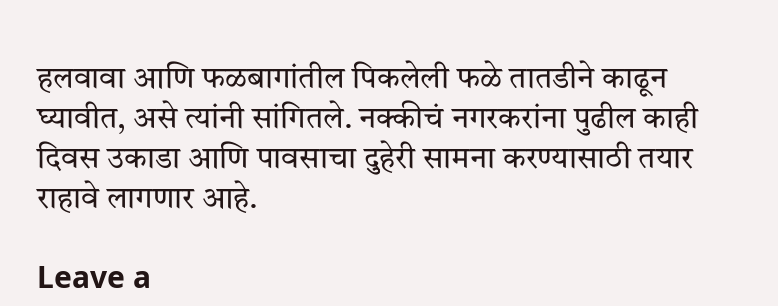हलवावा आणि फळबागांतील पिकलेली फळे तातडीने काढून घ्यावीत, असे त्यांनी सांगितले. नक्कीचं नगरकरांना पुढील काही दिवस उकाडा आणि पावसाचा दुहेरी सामना करण्यासाठी तयार राहावे लागणार आहे.

Leave a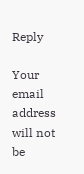Reply

Your email address will not be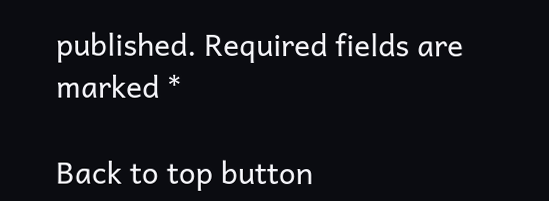published. Required fields are marked *

Back to top button